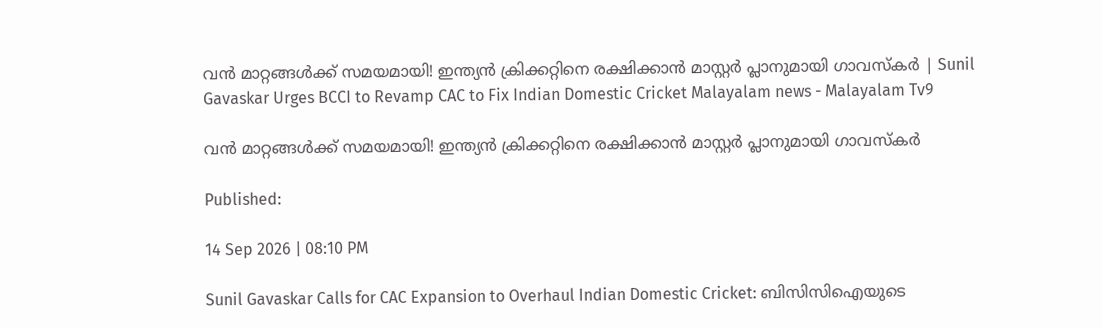വന്‍ മാറ്റങ്ങള്‍ക്ക് സമയമായി! ഇന്ത്യന്‍ ക്രിക്കറ്റിനെ രക്ഷിക്കാന്‍ മാസ്റ്റര്‍ പ്ലാനുമായി ഗാവസ്‌കര്‍ | Sunil Gavaskar Urges BCCI to Revamp CAC to Fix Indian Domestic Cricket Malayalam news - Malayalam Tv9

വന്‍ മാറ്റങ്ങള്‍ക്ക് സമയമായി! ഇന്ത്യന്‍ ക്രിക്കറ്റിനെ രക്ഷിക്കാന്‍ മാസ്റ്റര്‍ പ്ലാനുമായി ഗാവസ്‌കര്‍

Published:

14 Sep 2026 | 08:10 PM

Sunil Gavaskar Calls for CAC Expansion to Overhaul Indian Domestic Cricket: ബിസിസിഐയുടെ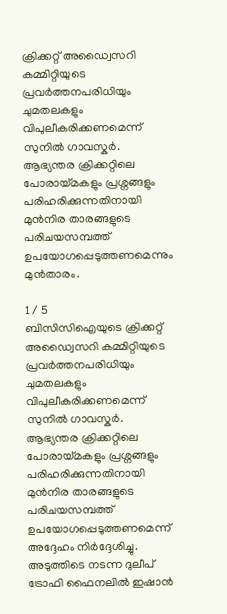ക്രിക്കറ്റ് അഡ്വൈസറി കമ്മിറ്റിയുടെ പ്രവർത്തനപരിധിയും ചുമതലകളും വിപുലീകരിക്കണമെന്ന് സുനിൽ ഗാവസ്കർ. ആഭ്യന്തര ക്രിക്കറ്റിലെ പോരായ്മകളും പ്രശ്നങ്ങളും പരിഹരിക്കുന്നതിനായി മുൻനിര താരങ്ങളുടെ പരിചയസമ്പത്ത് ഉപയോഗപ്പെടുത്തണമെന്നും മുന്‍താരം.

1 / 5
ബിസിസിഐയുടെ ക്രിക്കറ്റ് അഡ്വൈസറി കമ്മിറ്റിയുടെ പ്രവർത്തനപരിധിയും ചുമതലകളും വിപുലീകരിക്കണമെന്ന് സുനിൽ ഗാവസ്കർ. ആഭ്യന്തര ക്രിക്കറ്റിലെ പോരായ്മകളും പ്രശ്നങ്ങളും പരിഹരിക്കുന്നതിനായി മുൻനിര താരങ്ങളുടെ പരിചയസമ്പത്ത് ഉപയോഗപ്പെടുത്തണമെന്ന് അദ്ദേഹം നിര്‍ദ്ദേശിച്ചു. അടുത്തിടെ നടന്ന ദുലീപ് ട്രോഫി ഫൈനലിൽ ഇഷാൻ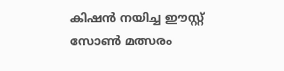കിഷൻ നയിച്ച ഈസ്റ്റ് സോൺ മത്സരം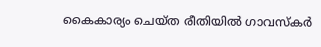കൈകാര്യം ചെയ്ത രീതിയിൽ ഗാവസ്കർ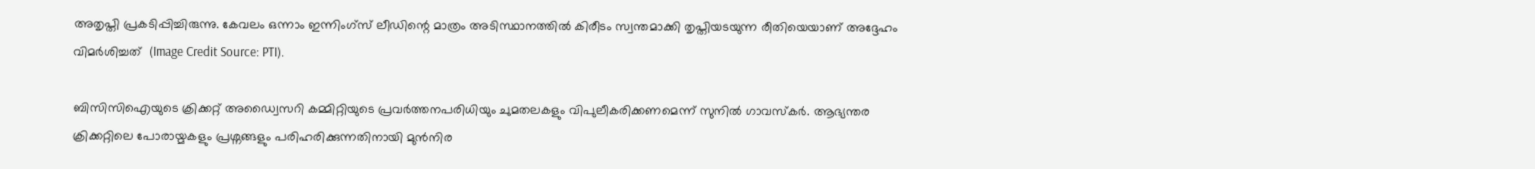അതൃപ്തി പ്രകടിപ്പിച്ചിരുന്നു. കേവലം ഒന്നാം ഇന്നിംഗ്സ് ലീഡിന്റെ മാത്രം അടിസ്ഥാനത്തിൽ കിരീടം സ്വന്തമാക്കി തൃപ്തിയടയുന്ന രീതിയെയാണ് അദ്ദേഹം വിമര്‍ശിച്ചത്  (Image Credit Source: PTI).

ബിസിസിഐയുടെ ക്രിക്കറ്റ് അഡ്വൈസറി കമ്മിറ്റിയുടെ പ്രവർത്തനപരിധിയും ചുമതലകളും വിപുലീകരിക്കണമെന്ന് സുനിൽ ഗാവസ്കർ. ആഭ്യന്തര ക്രിക്കറ്റിലെ പോരായ്മകളും പ്രശ്നങ്ങളും പരിഹരിക്കുന്നതിനായി മുൻനിര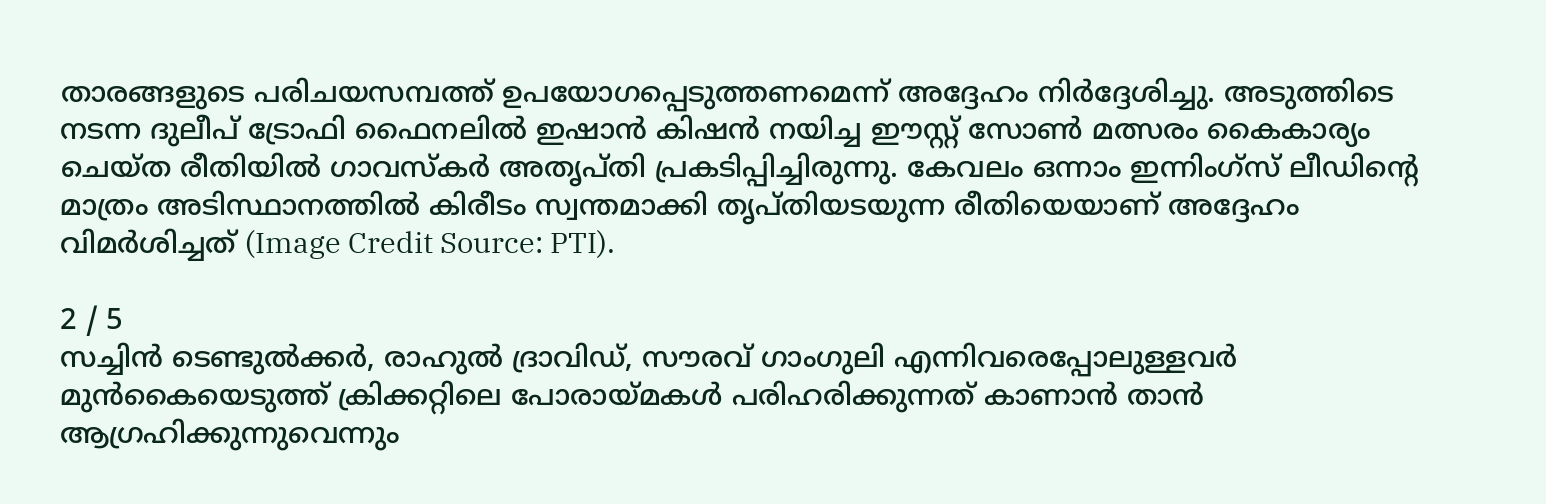താരങ്ങളുടെ പരിചയസമ്പത്ത് ഉപയോഗപ്പെടുത്തണമെന്ന് അദ്ദേഹം നിര്‍ദ്ദേശിച്ചു. അടുത്തിടെ നടന്ന ദുലീപ് ട്രോഫി ഫൈനലിൽ ഇഷാൻ കിഷൻ നയിച്ച ഈസ്റ്റ് സോൺ മത്സരം കൈകാര്യം ചെയ്ത രീതിയിൽ ഗാവസ്കർ അതൃപ്തി പ്രകടിപ്പിച്ചിരുന്നു. കേവലം ഒന്നാം ഇന്നിംഗ്സ് ലീഡിന്റെ മാത്രം അടിസ്ഥാനത്തിൽ കിരീടം സ്വന്തമാക്കി തൃപ്തിയടയുന്ന രീതിയെയാണ് അദ്ദേഹം വിമര്‍ശിച്ചത് (Image Credit Source: PTI).

2 / 5
സച്ചിൻ ടെണ്ടുൽക്കർ, രാഹുൽ ദ്രാവിഡ്, സൗരവ് ഗാംഗുലി എന്നിവരെപ്പോലുള്ളവര്‍ മുന്‍കൈയെടുത്ത്‌ ക്രിക്കറ്റിലെ പോരായ്മകൾ പരിഹരിക്കുന്നത് കാണാൻ താൻ ആഗ്രഹിക്കുന്നുവെന്നും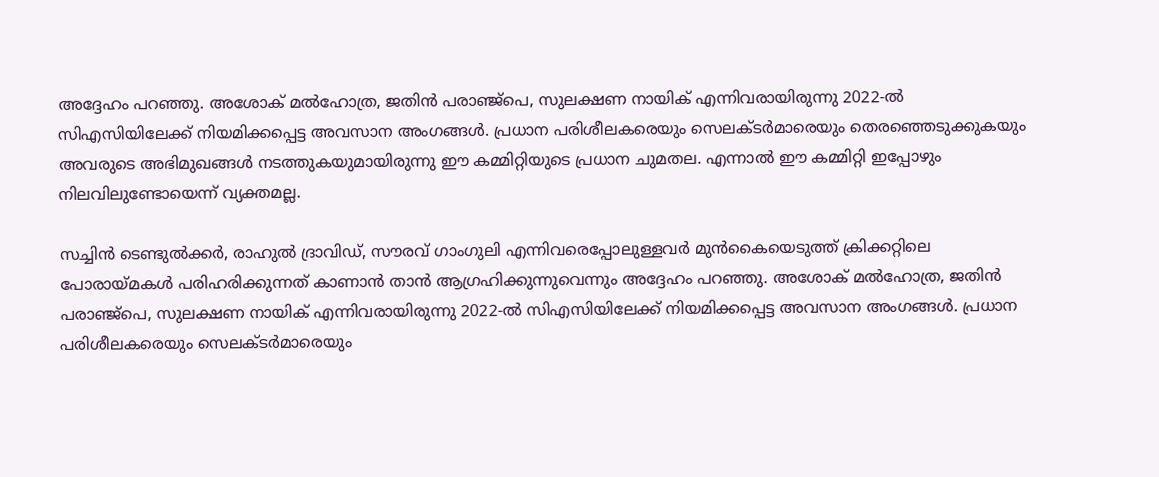അദ്ദേഹം പറഞ്ഞു. അശോക് മൽഹോത്ര, ജതിൻ പരാഞ്ജ്പെ, സുലക്ഷണ നായിക് എന്നിവരായിരുന്നു 2022-ൽ സിഎസിയിലേക്ക് നിയമിക്കപ്പെട്ട അവസാന അംഗങ്ങൾ. പ്രധാന പരിശീലകരെയും സെലക്ടർമാരെയും തെരഞ്ഞെടുക്കുകയും അവരുടെ അഭിമുഖങ്ങൾ നടത്തുകയുമായിരുന്നു ഈ കമ്മിറ്റിയുടെ പ്രധാന ചുമതല. എന്നാൽ ഈ കമ്മിറ്റി ഇപ്പോഴും നിലവിലുണ്ടോയെന്ന് വ്യക്തമല്ല.

സച്ചിൻ ടെണ്ടുൽക്കർ, രാഹുൽ ദ്രാവിഡ്, സൗരവ് ഗാംഗുലി എന്നിവരെപ്പോലുള്ളവര്‍ മുന്‍കൈയെടുത്ത്‌ ക്രിക്കറ്റിലെ പോരായ്മകൾ പരിഹരിക്കുന്നത് കാണാൻ താൻ ആഗ്രഹിക്കുന്നുവെന്നും അദ്ദേഹം പറഞ്ഞു. അശോക് മൽഹോത്ര, ജതിൻ പരാഞ്ജ്പെ, സുലക്ഷണ നായിക് എന്നിവരായിരുന്നു 2022-ൽ സിഎസിയിലേക്ക് നിയമിക്കപ്പെട്ട അവസാന അംഗങ്ങൾ. പ്രധാന പരിശീലകരെയും സെലക്ടർമാരെയും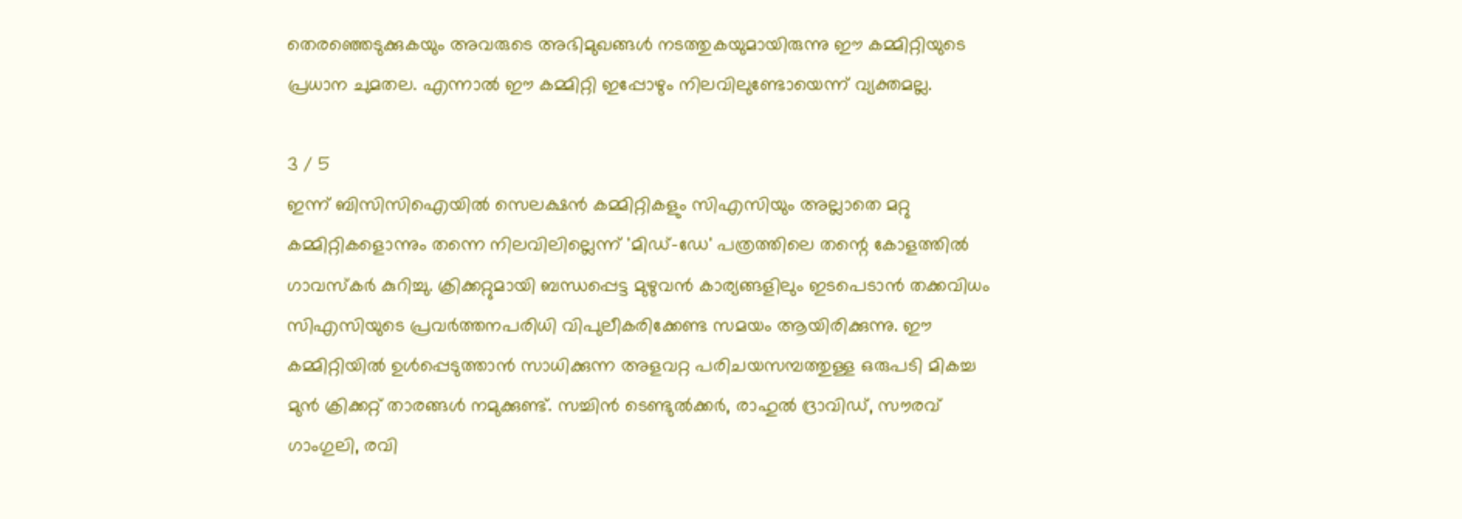തെരഞ്ഞെടുക്കുകയും അവരുടെ അഭിമുഖങ്ങൾ നടത്തുകയുമായിരുന്നു ഈ കമ്മിറ്റിയുടെ പ്രധാന ചുമതല. എന്നാൽ ഈ കമ്മിറ്റി ഇപ്പോഴും നിലവിലുണ്ടോയെന്ന് വ്യക്തമല്ല.

3 / 5
ഇന്ന് ബിസിസിഐയിൽ സെലക്ഷൻ കമ്മിറ്റികളും സിഎസിയും അല്ലാതെ മറ്റു കമ്മിറ്റികളൊന്നും തന്നെ നിലവിലില്ലെന്ന്‌ 'മിഡ്-ഡേ' പത്രത്തിലെ തന്റെ കോളത്തിൽ ഗാവസ്കർ കുറിച്ചു. ക്രിക്കറ്റുമായി ബന്ധപ്പെട്ട മുഴുവൻ കാര്യങ്ങളിലും ഇടപെടാൻ തക്കവിധം സിഎസിയുടെ പ്രവർത്തനപരിധി വിപുലീകരിക്കേണ്ട സമയം ആയിരിക്കുന്നു. ഈ കമ്മിറ്റിയിൽ ഉൾപ്പെടുത്താൻ സാധിക്കുന്ന അളവറ്റ പരിചയസമ്പത്തുള്ള ഒരുപടി മികച്ച മുൻ ക്രിക്കറ്റ് താരങ്ങൾ നമുക്കുണ്ട്. സച്ചിൻ ടെണ്ടുൽക്കർ, രാഹുൽ ദ്രാവിഡ്, സൗരവ് ഗാംഗുലി, രവി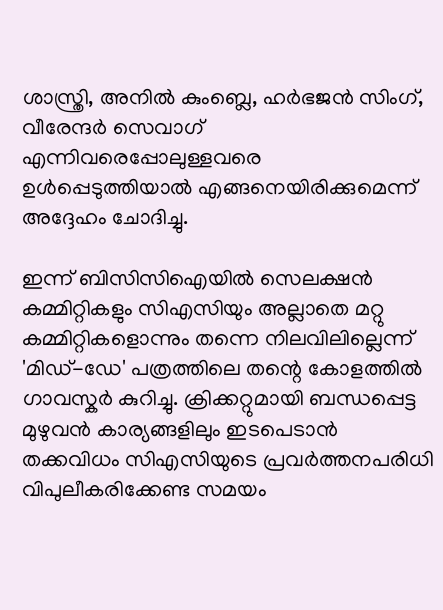ശാസ്ത്രി, അനിൽ കുംബ്ലെ, ഹർഭജൻ സിംഗ്, വീരേന്ദർ സെവാഗ് എന്നിവരെപ്പോലുള്ളവരെ ഉൾപ്പെടുത്തിയാൽ എങ്ങനെയിരിക്കുമെന്ന് അദ്ദേഹം ചോദിച്ചു.

ഇന്ന് ബിസിസിഐയിൽ സെലക്ഷൻ കമ്മിറ്റികളും സിഎസിയും അല്ലാതെ മറ്റു കമ്മിറ്റികളൊന്നും തന്നെ നിലവിലില്ലെന്ന്‌ 'മിഡ്-ഡേ' പത്രത്തിലെ തന്റെ കോളത്തിൽ ഗാവസ്കർ കുറിച്ചു. ക്രിക്കറ്റുമായി ബന്ധപ്പെട്ട മുഴുവൻ കാര്യങ്ങളിലും ഇടപെടാൻ തക്കവിധം സിഎസിയുടെ പ്രവർത്തനപരിധി വിപുലീകരിക്കേണ്ട സമയം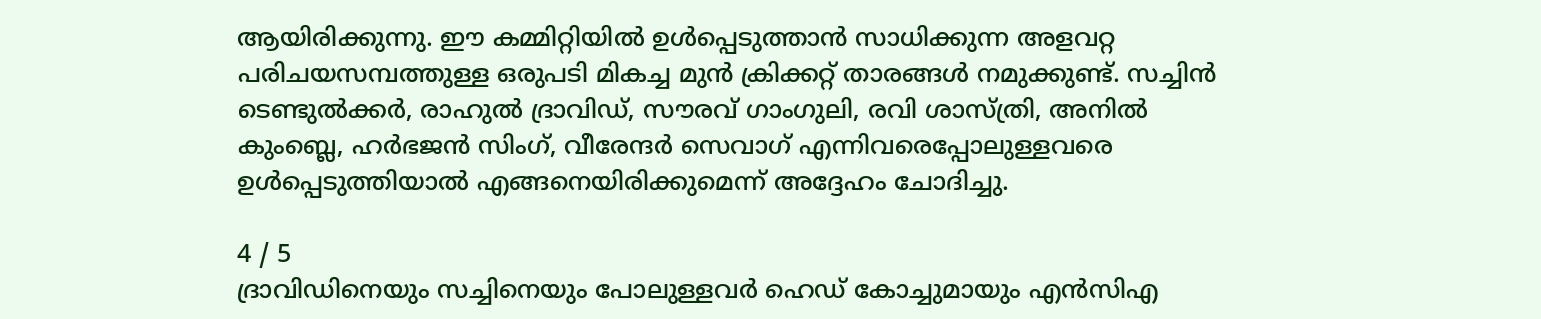ആയിരിക്കുന്നു. ഈ കമ്മിറ്റിയിൽ ഉൾപ്പെടുത്താൻ സാധിക്കുന്ന അളവറ്റ പരിചയസമ്പത്തുള്ള ഒരുപടി മികച്ച മുൻ ക്രിക്കറ്റ് താരങ്ങൾ നമുക്കുണ്ട്. സച്ചിൻ ടെണ്ടുൽക്കർ, രാഹുൽ ദ്രാവിഡ്, സൗരവ് ഗാംഗുലി, രവി ശാസ്ത്രി, അനിൽ കുംബ്ലെ, ഹർഭജൻ സിംഗ്, വീരേന്ദർ സെവാഗ് എന്നിവരെപ്പോലുള്ളവരെ ഉൾപ്പെടുത്തിയാൽ എങ്ങനെയിരിക്കുമെന്ന് അദ്ദേഹം ചോദിച്ചു.

4 / 5
ദ്രാവിഡിനെയും സച്ചിനെയും പോലുള്ളവർ ഹെഡ് കോച്ചുമായും എൻസിഎ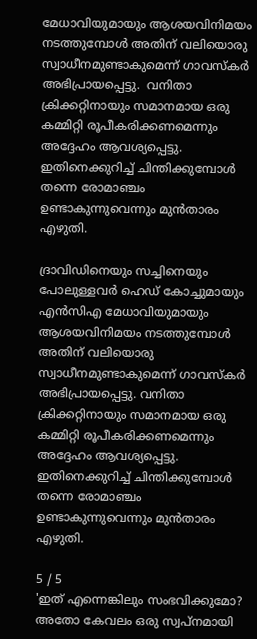മേധാവിയുമായും ആശയവിനിമയം നടത്തുമ്പോൾ അതിന് വലിയൊരു സ്വാധീനമുണ്ടാകുമെന്ന് ഗാവസ്‌കര്‍ അഭിപ്രായപ്പെട്ടു.  വനിതാ ക്രിക്കറ്റിനായും സമാനമായ ഒരു കമ്മിറ്റി രൂപീകരിക്കണമെന്നും അദ്ദേഹം ആവശ്യപ്പെട്ടു. ഇതിനെക്കുറിച്ച് ചിന്തിക്കുമ്പോൾ തന്നെ രോമാഞ്ചം ഉണ്ടാകുന്നുവെന്നും മുന്‍താരം എഴുതി.

ദ്രാവിഡിനെയും സച്ചിനെയും പോലുള്ളവർ ഹെഡ് കോച്ചുമായും എൻസിഎ മേധാവിയുമായും ആശയവിനിമയം നടത്തുമ്പോൾ അതിന് വലിയൊരു സ്വാധീനമുണ്ടാകുമെന്ന് ഗാവസ്‌കര്‍ അഭിപ്രായപ്പെട്ടു. വനിതാ ക്രിക്കറ്റിനായും സമാനമായ ഒരു കമ്മിറ്റി രൂപീകരിക്കണമെന്നും അദ്ദേഹം ആവശ്യപ്പെട്ടു. ഇതിനെക്കുറിച്ച് ചിന്തിക്കുമ്പോൾ തന്നെ രോമാഞ്ചം ഉണ്ടാകുന്നുവെന്നും മുന്‍താരം എഴുതി.

5 / 5
'ഇത് എന്നെങ്കിലും സംഭവിക്കുമോ? അതോ കേവലം ഒരു സ്വപ്നമായി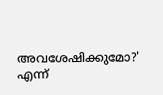അവശേഷിക്കുമോ?' എന്ന്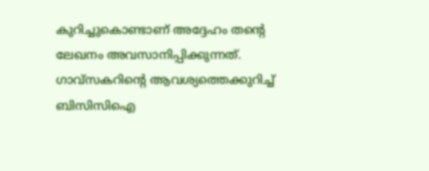കുറിച്ചുകൊണ്ടാണ്‌ അദ്ദേഹം തന്റെ ലേഖനം അവസാനിപ്പിക്കുന്നത്. ഗാവ്‌സകറിന്റെ ആവശ്യത്തെക്കുറിച്ച് ബിസിസിഐ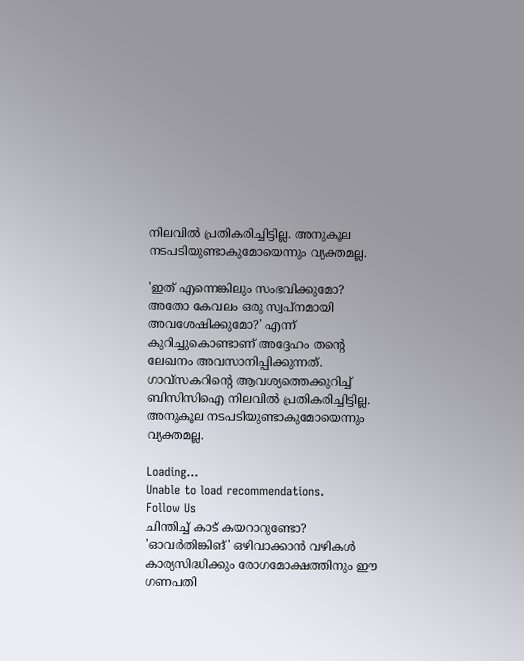നിലവില്‍ പ്രതികരിച്ചിട്ടില്ല. അനുകൂല നടപടിയുണ്ടാകുമോയെന്നും വ്യക്തമല്ല.

'ഇത് എന്നെങ്കിലും സംഭവിക്കുമോ? അതോ കേവലം ഒരു സ്വപ്നമായി അവശേഷിക്കുമോ?' എന്ന് കുറിച്ചുകൊണ്ടാണ്‌ അദ്ദേഹം തന്റെ ലേഖനം അവസാനിപ്പിക്കുന്നത്. ഗാവ്‌സകറിന്റെ ആവശ്യത്തെക്കുറിച്ച് ബിസിസിഐ നിലവില്‍ പ്രതികരിച്ചിട്ടില്ല. അനുകൂല നടപടിയുണ്ടാകുമോയെന്നും വ്യക്തമല്ല.

Loading...
Unable to load recommendations.
Follow Us
ചിന്തിച്ച് കാട് കയറാറുണ്ടോ? 'ഓവര്‍തിങ്കിങ്' ഒഴിവാക്കാന്‍ വഴികള്‍
കാര്യസിദ്ധിക്കും രോഗമോക്ഷത്തിനും ഈ ഗണപതി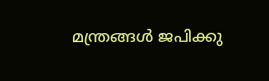മന്ത്രങ്ങൾ ജപിക്കു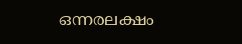ഒന്നരലക്ഷം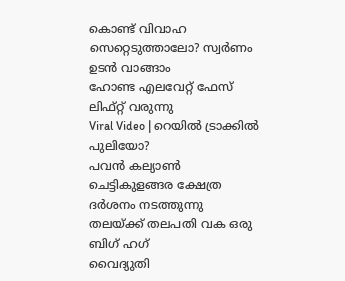കൊണ്ട് വിവാഹ സെറ്റെടുത്താലോ? സ്വര്‍ണം ഉടന്‍ വാങ്ങാം
ഹോണ്ട എലവേറ്റ് ഫേസ് ലിഫ്റ്റ് വരുന്നു
Viral Video | റെയിൽ ട്രാക്കിൽ പുലിയോ?
പവൻ കല്യാൺ ചെട്ടികുളങ്ങര ക്ഷേത്ര ദർശനം നടത്തുന്നു
തലയ്ക്ക് തലപതി വക ഒരു ബിഗ് ഹഗ്
വൈദ്യുതി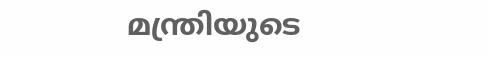മന്ത്രിയുടെ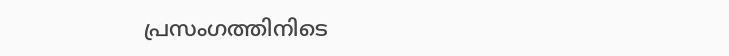പ്രസംഗത്തിനിടെ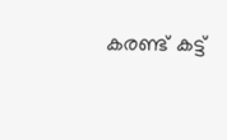കരണ്ട് കട്ട്